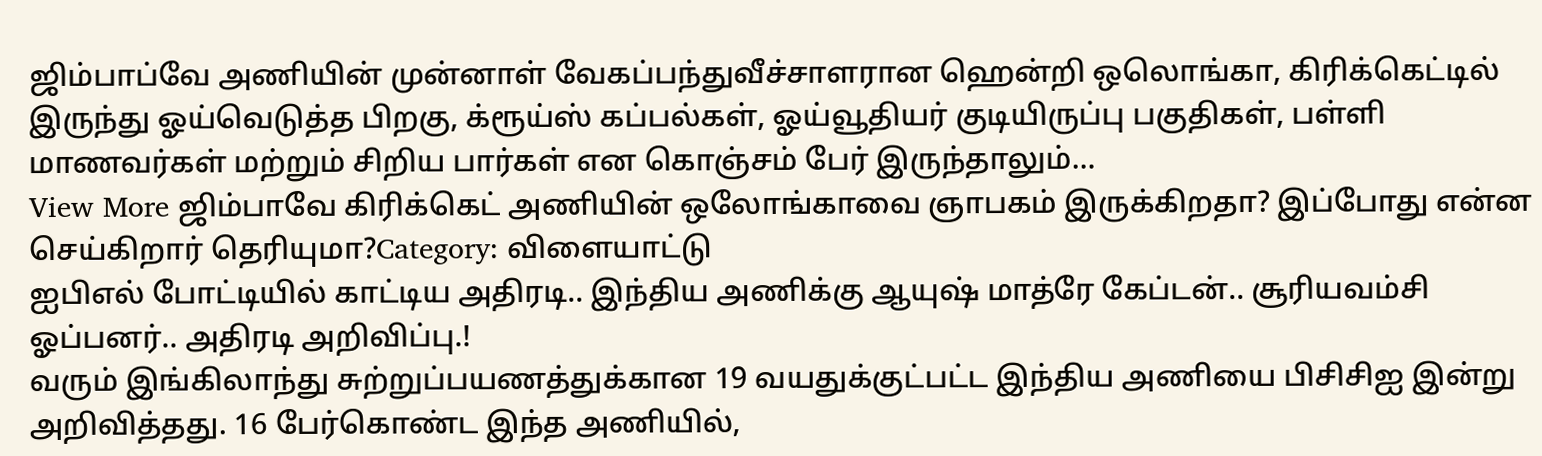ஜிம்பாப்வே அணியின் முன்னாள் வேகப்பந்துவீச்சாளரான ஹென்றி ஒலொங்கா, கிரிக்கெட்டில் இருந்து ஓய்வெடுத்த பிறகு, க்ரூய்ஸ் கப்பல்கள், ஓய்வூதியர் குடியிருப்பு பகுதிகள், பள்ளி மாணவர்கள் மற்றும் சிறிய பார்கள் என கொஞ்சம் பேர் இருந்தாலும்…
View More ஜிம்பாவே கிரிக்கெட் அணியின் ஒலோங்காவை ஞாபகம் இருக்கிறதா? இப்போது என்ன செய்கிறார் தெரியுமா?Category: விளையாட்டு
ஐபிஎல் போட்டியில் காட்டிய அதிரடி.. இந்திய அணிக்கு ஆயுஷ் மாத்ரே கேப்டன்.. சூரியவம்சி ஓப்பனர்.. அதிரடி அறிவிப்பு.!
வரும் இங்கிலாந்து சுற்றுப்பயணத்துக்கான 19 வயதுக்குட்பட்ட இந்திய அணியை பிசிசிஐ இன்று அறிவித்தது. 16 பேர்கொண்ட இந்த அணியில்,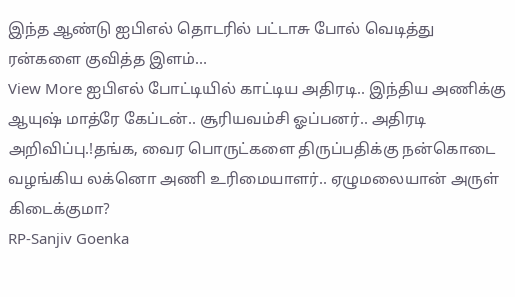இந்த ஆண்டு ஐபிஎல் தொடரில் பட்டாசு போல் வெடித்து ரன்களை குவித்த இளம்…
View More ஐபிஎல் போட்டியில் காட்டிய அதிரடி.. இந்திய அணிக்கு ஆயுஷ் மாத்ரே கேப்டன்.. சூரியவம்சி ஓப்பனர்.. அதிரடி அறிவிப்பு.!தங்க, வைர பொருட்களை திருப்பதிக்கு நன்கொடை வழங்கிய லக்னொ அணி உரிமையாளர்.. ஏழுமலையான் அருள் கிடைக்குமா?
RP-Sanjiv Goenka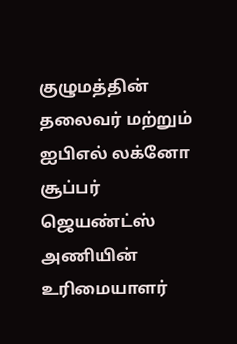குழுமத்தின் தலைவர் மற்றும் ஐபிஎல் லக்னோ சூப்பர் ஜெயண்ட்ஸ் அணியின் உரிமையாளர்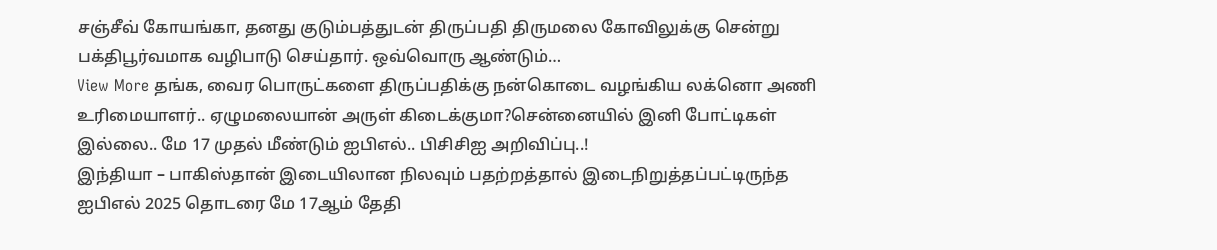சஞ்சீவ் கோயங்கா, தனது குடும்பத்துடன் திருப்பதி திருமலை கோவிலுக்கு சென்று பக்திபூர்வமாக வழிபாடு செய்தார். ஒவ்வொரு ஆண்டும்…
View More தங்க, வைர பொருட்களை திருப்பதிக்கு நன்கொடை வழங்கிய லக்னொ அணி உரிமையாளர்.. ஏழுமலையான் அருள் கிடைக்குமா?சென்னையில் இனி போட்டிகள் இல்லை.. மே 17 முதல் மீண்டும் ஐபிஎல்.. பிசிசிஐ அறிவிப்பு..!
இந்தியா – பாகிஸ்தான் இடையிலான நிலவும் பதற்றத்தால் இடைநிறுத்தப்பட்டிருந்த ஐபிஎல் 2025 தொடரை மே 17ஆம் தேதி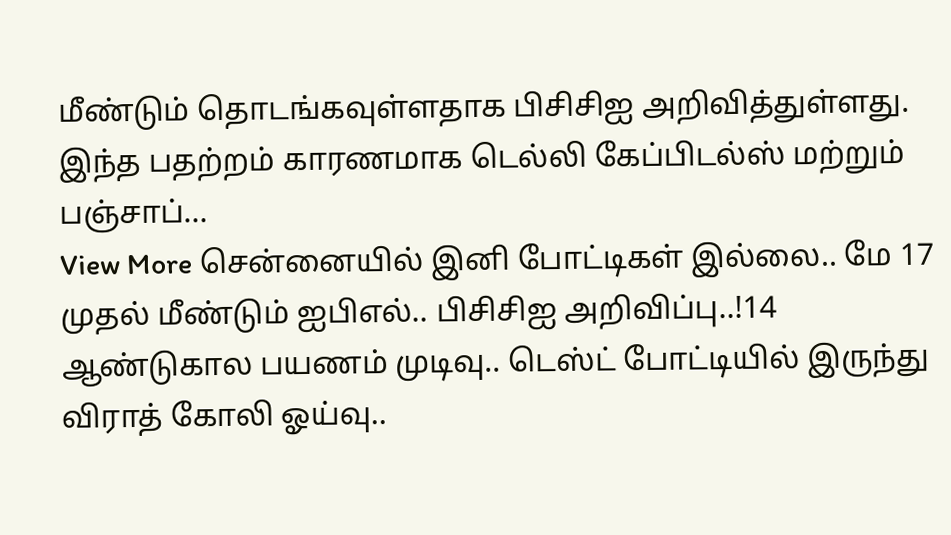மீண்டும் தொடங்கவுள்ளதாக பிசிசிஐ அறிவித்துள்ளது. இந்த பதற்றம் காரணமாக டெல்லி கேப்பிடல்ஸ் மற்றும் பஞ்சாப்…
View More சென்னையில் இனி போட்டிகள் இல்லை.. மே 17 முதல் மீண்டும் ஐபிஎல்.. பிசிசிஐ அறிவிப்பு..!14 ஆண்டுகால பயணம் முடிவு.. டெஸ்ட் போட்டியில் இருந்து விராத் கோலி ஓய்வு..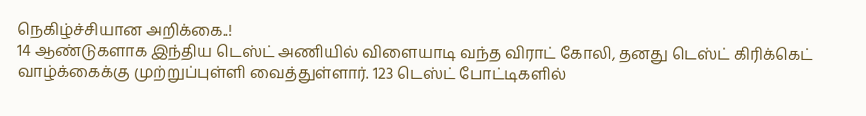நெகிழ்ச்சியான அறிக்கை..!
14 ஆண்டுகளாக இந்திய டெஸ்ட் அணியில் விளையாடி வந்த விராட் கோலி, தனது டெஸ்ட் கிரிக்கெட் வாழ்க்கைக்கு முற்றுப்புள்ளி வைத்துள்ளார். 123 டெஸ்ட் போட்டிகளில்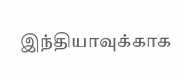இந்தியாவுக்காக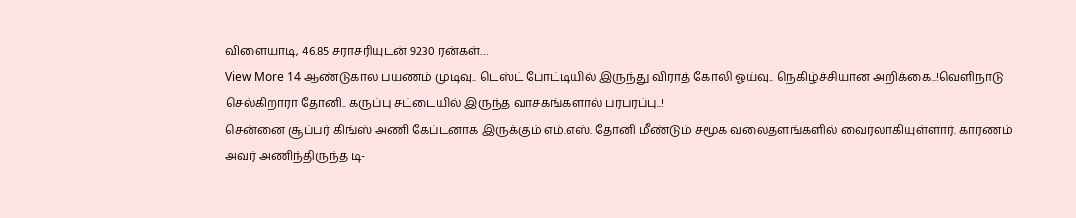விளையாடி, 46.85 சராசரியுடன் 9230 ரன்கள்…
View More 14 ஆண்டுகால பயணம் முடிவு.. டெஸ்ட் போட்டியில் இருந்து விராத் கோலி ஓய்வு.. நெகிழ்ச்சியான அறிக்கை..!வெளிநாடு செல்கிறாரா தோனி.. கருப்பு சட்டையில் இருந்த வாசகங்களால் பரபரப்பு..!
சென்னை சூப்பர் கிங்ஸ் அணி கேப்டனாக இருக்கும் எம்.எஸ். தோனி மீண்டும் சமூக வலைதளங்களில் வைரலாகியுள்ளார். காரணம் அவர் அணிந்திருந்த டி-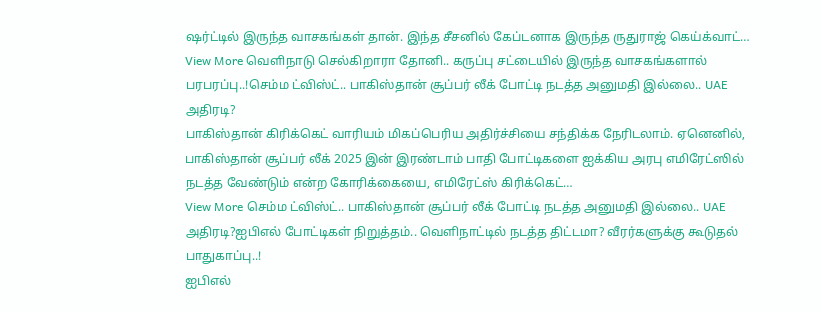ஷர்ட்டில் இருந்த வாசகங்கள் தான். இந்த சீசனில் கேப்டனாக இருந்த ருதுராஜ் கெய்க்வாட்…
View More வெளிநாடு செல்கிறாரா தோனி.. கருப்பு சட்டையில் இருந்த வாசகங்களால் பரபரப்பு..!செம்ம ட்விஸ்ட்.. பாகிஸ்தான் சூப்பர் லீக் போட்டி நடத்த அனுமதி இல்லை.. UAE அதிரடி?
பாகிஸ்தான் கிரிக்கெட் வாரியம் மிகப்பெரிய அதிர்ச்சியை சந்திக்க நேரிடலாம். ஏனெனில், பாகிஸ்தான் சூப்பர் லீக் 2025 இன் இரண்டாம் பாதி போட்டிகளை ஐக்கிய அரபு எமிரேட்ஸில் நடத்த வேண்டும் என்ற கோரிக்கையை, எமிரேட்ஸ் கிரிக்கெட்…
View More செம்ம ட்விஸ்ட்.. பாகிஸ்தான் சூப்பர் லீக் போட்டி நடத்த அனுமதி இல்லை.. UAE அதிரடி?ஐபிஎல் போட்டிகள் நிறுத்தம்.. வெளிநாட்டில் நடத்த திட்டமா? வீரர்களுக்கு கூடுதல் பாதுகாப்பு..!
ஐபிஎல்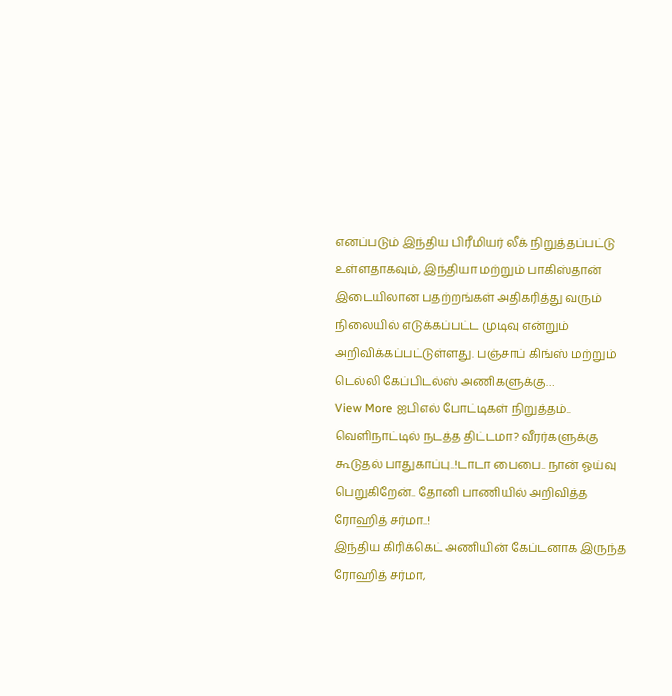எனப்படும் இந்திய பிரீமியர் லீக் நிறுத்தப்பட்டு உள்ளதாகவும், இந்தியா மற்றும் பாகிஸ்தான் இடையிலான பதற்றங்கள் அதிகரித்து வரும் நிலையில் எடுக்கப்பட்ட முடிவு என்றும் அறிவிக்கப்பட்டுள்ளது. பஞ்சாப் கிங்ஸ் மற்றும் டெல்லி கேப்பிடல்ஸ் அணிகளுக்கு…
View More ஐபிஎல் போட்டிகள் நிறுத்தம்.. வெளிநாட்டில் நடத்த திட்டமா? வீரர்களுக்கு கூடுதல் பாதுகாப்பு..!டாடா பைபை.. நான் ஓய்வு பெறுகிறேன்.. தோனி பாணியில் அறிவித்த ரோஹித் சர்மா..!
இந்திய கிரிக்கெட் அணியின் கேப்டனாக இருந்த ரோஹித் சர்மா,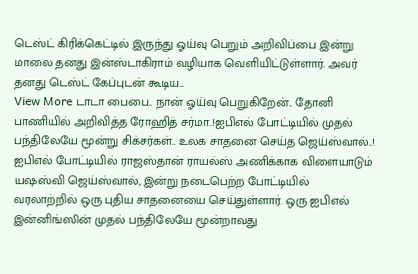டெஸ்ட் கிரிக்கெட்டில் இருந்து ஓய்வு பெறும் அறிவிப்பை இன்று மாலை தனது இன்ஸ்டாகிராம் வழியாக வெளியிட்டுள்ளார். அவர் தனது டெஸ்ட் கேப்புடன் கூடிய…
View More டாடா பைபை.. நான் ஓய்வு பெறுகிறேன்.. தோனி பாணியில் அறிவித்த ரோஹித் சர்மா..!ஐபிஎல் போட்டியில் முதல் பந்திலேயே மூன்று சிக்சர்கள்.. உலக சாதனை செய்த ஜெய்ஸ்வால்..!
ஐபிஎல் போட்டியில் ராஜஸ்தான் ராயல்ஸ் அணிக்காக விளையாடும் யஷஸ்வி ஜெய்ஸ்வால், இன்று நடைபெற்ற போட்டியில் வரலாற்றில் ஒரு புதிய சாதனையை செய்துள்ளார். ஒரு ஐபிஎல் இன்னிங்ஸின் முதல் பந்திலேயே மூன்றாவது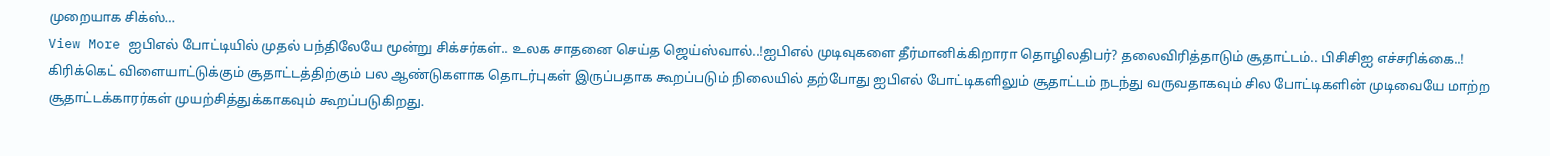முறையாக சிக்ஸ்…
View More ஐபிஎல் போட்டியில் முதல் பந்திலேயே மூன்று சிக்சர்கள்.. உலக சாதனை செய்த ஜெய்ஸ்வால்..!ஐபிஎல் முடிவுகளை தீர்மானிக்கிறாரா தொழிலதிபர்? தலைவிரித்தாடும் சூதாட்டம்.. பிசிசிஐ எச்சரிக்கை..!
கிரிக்கெட் விளையாட்டுக்கும் சூதாட்டத்திற்கும் பல ஆண்டுகளாக தொடர்புகள் இருப்பதாக கூறப்படும் நிலையில் தற்போது ஐபிஎல் போட்டிகளிலும் சூதாட்டம் நடந்து வருவதாகவும் சில போட்டிகளின் முடிவையே மாற்ற சூதாட்டக்காரர்கள் முயற்சித்துக்காகவும் கூறப்படுகிறது.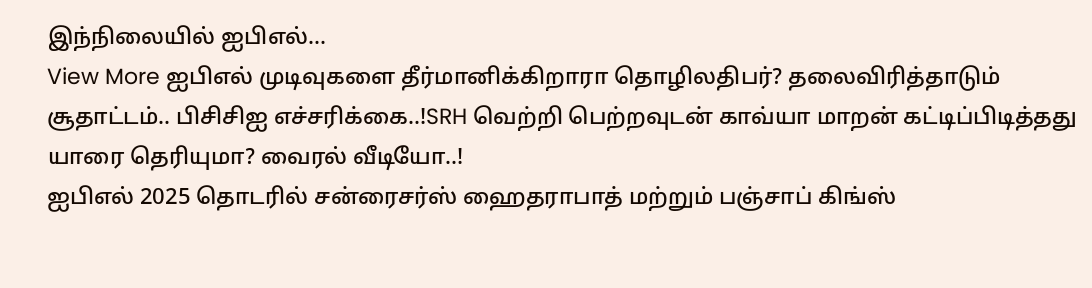இந்நிலையில் ஐபிஎல்…
View More ஐபிஎல் முடிவுகளை தீர்மானிக்கிறாரா தொழிலதிபர்? தலைவிரித்தாடும் சூதாட்டம்.. பிசிசிஐ எச்சரிக்கை..!SRH வெற்றி பெற்றவுடன் காவ்யா மாறன் கட்டிப்பிடித்தது யாரை தெரியுமா? வைரல் வீடியோ..!
ஐபிஎல் 2025 தொடரில் சன்ரைசர்ஸ் ஹைதராபாத் மற்றும் பஞ்சாப் கிங்ஸ்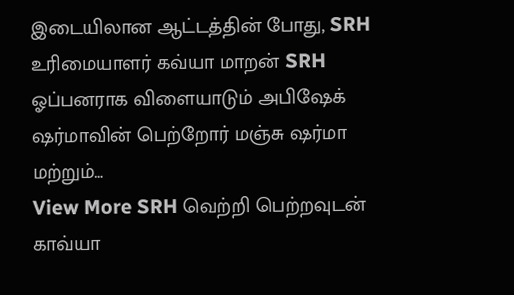இடையிலான ஆட்டத்தின் போது, SRH உரிமையாளர் கவ்யா மாறன் SRH ஓப்பனராக விளையாடும் அபிஷேக் ஷர்மாவின் பெற்றோர் மஞ்சு ஷர்மா மற்றும்…
View More SRH வெற்றி பெற்றவுடன் காவ்யா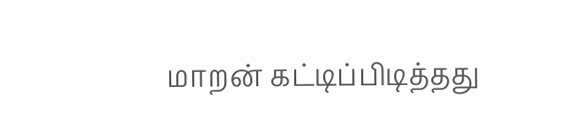மாறன் கட்டிப்பிடித்தது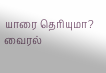யாரை தெரியுமா? வைரல்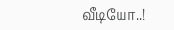வீடியோ..!